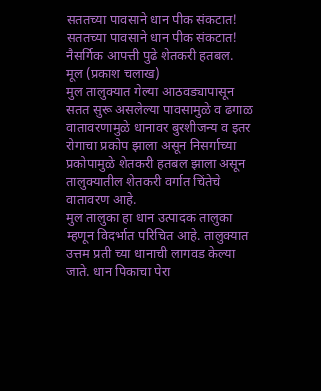सततच्या पावसाने धान पीक संकटात!
सततच्या पावसाने धान पीक संकटात!
नैसर्गिक आपत्ती पुढे शेतकरी हतबल.
मूल (प्रकाश चलाख)
मुल तालुक्यात गेल्या आठवड्यापासून सतत सुरू असलेल्या पावसामुळे व ढगाळ वातावरणामुळे धानावर बुरशीजन्य व इतर रोगाचा प्रकोप झाला असून निसर्गाच्या प्रकोपामुळे शेतकरी हतबल झाला असून तालुक्यातील शेतकरी वर्गात चिंतेचे वातावरण आहे.
मुल तालुका हा धान उत्पादक तालुका म्हणून विदर्भात परिचित आहे. तालुक्यात उत्तम प्रती च्या धानाची लागवड केल्या जाते. धान पिकाचा पेरा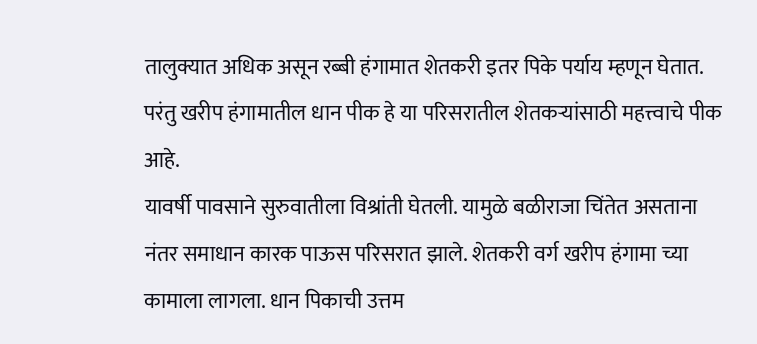तालुक्यात अधिक असून रब्बी हंगामात शेतकरी इतर पिके पर्याय म्हणून घेतात. परंतु खरीप हंगामातील धान पीक हे या परिसरातील शेतकऱ्यांसाठी महत्त्वाचे पीक आहे.
यावर्षी पावसाने सुरुवातीला विश्रांती घेतली. यामुळे बळीराजा चिंतेत असताना नंतर समाधान कारक पाऊस परिसरात झाले. शेतकरी वर्ग खरीप हंगामा च्या कामाला लागला. धान पिकाची उत्तम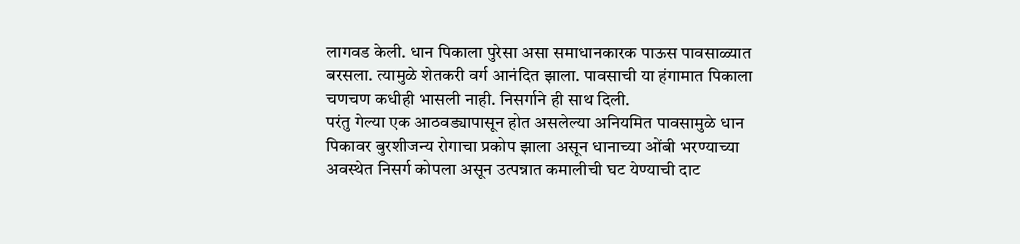लागवड केली. धान पिकाला पुरेसा असा समाधानकारक पाऊस पावसाळ्यात बरसला. त्यामुळे शेतकरी वर्ग आनंदित झाला. पावसाची या हंगामात पिकाला चणचण कधीही भासली नाही. निसर्गाने ही साथ दिली.
परंतु गेल्या एक आठवड्यापासून होत असलेल्या अनियमित पावसामुळे धान पिकावर बुरशीजन्य रोगाचा प्रकोप झाला असून धानाच्या ओंबी भरण्याच्या अवस्थेत निसर्ग कोपला असून उत्पन्नात कमालीची घट येण्याची दाट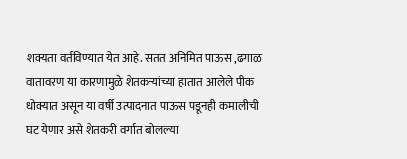शक्यता वर्तविण्यात येत आहे. सतत अनिमित पाऊस ,ढगाळ वातावरण या कारणामुळे शेतकऱ्यांच्या हातात आलेले पीक धोक्यात असून या वर्षी उत्पादनात पाऊस पडूनही कमालीची घट येणार असे शेतकरी वर्गात बोलल्या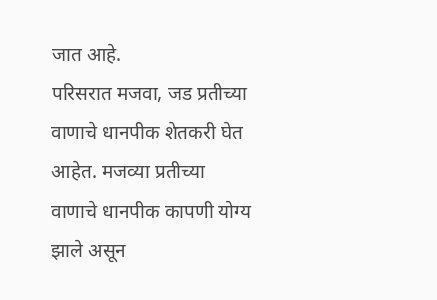जात आहे.
परिसरात मजवा, जड प्रतीच्या वाणाचे धानपीक शेतकरी घेत आहेत. मजव्या प्रतीच्या वाणाचे धानपीक कापणी योग्य झाले असून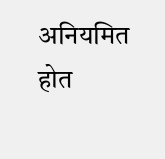अनियमित होत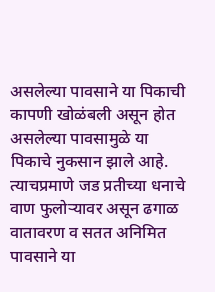असलेल्या पावसाने या पिकाची कापणी खोळंबली असून होत असलेल्या पावसामुळे या पिकाचे नुकसान झाले आहे. त्याचप्रमाणे जड प्रतीच्या धनाचे वाण फुलोऱ्यावर असून ढगाळ वातावरण व सतत अनिमित पावसाने या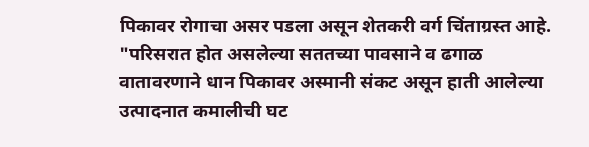पिकावर रोगाचा असर पडला असून शेतकरी वर्ग चिंताग्रस्त आहे.
"परिसरात होत असलेल्या सततच्या पावसाने व ढगाळ वातावरणाने धान पिकावर अस्मानी संकट असून हाती आलेल्या उत्पादनात कमालीची घट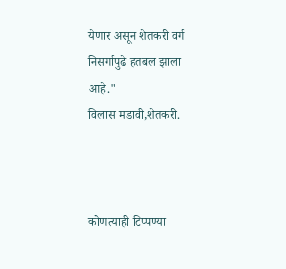येणार असून शेतकरी वर्ग निसर्गापुढे हतबल झाला आहे."
विलास मडावी,शेतकरी.



कोणत्याही टिप्पण्या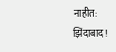नाहीत:
झिंदाबाद!